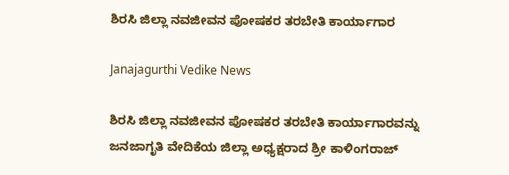ಶಿರಸಿ ಜಿಲ್ಲಾ ನವಜೀವನ ಪೋಷಕರ ತರಬೇತಿ ಕಾರ್ಯಾಗಾರ

Janajagurthi Vedike News

ಶಿರಸಿ ಜಿಲ್ಲಾ ನವಜೀವನ ಪೋಷಕರ ತರಬೇತಿ ಕಾರ್ಯಾಗಾರವನ್ನು ಜನಜಾಗೃತಿ ವೇದಿಕೆಯ ಜಿಲ್ಲಾ ಅಧ್ಯಕ್ಷರಾದ ಶ್ರೀ ಕಾಳಿಂಗರಾಜ್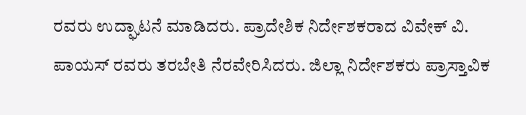ರವರು ಉದ್ಘಾಟನೆ ಮಾಡಿದರು. ಪ್ರಾದೇಶಿಕ ನಿರ್ದೇಶಕರಾದ ವಿವೇಕ್ ವಿ. ಪಾಯಸ್ ರವರು ತರಬೇತಿ ನೆರವೇರಿಸಿದರು. ಜಿಲ್ಲಾ ನಿರ್ದೇಶಕರು ಪ್ರಾಸ್ತಾವಿಕ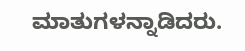ಮಾತುಗಳನ್ನಾಡಿದರು.